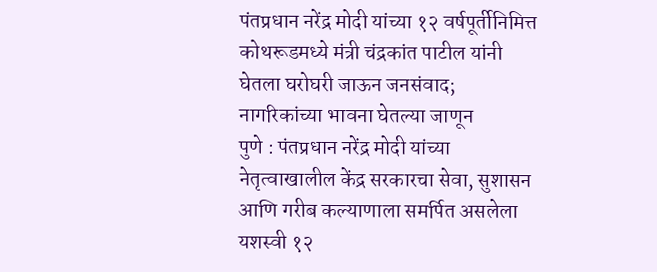पंतप्रधान नरेंद्र मोदी यांच्या १२ वर्षपूर्तीनिमित्त कोथरूडमध्ये मंत्री चंद्रकांत पाटील यांनी घेतला घरोघरी जाऊन जनसंवाद; नागरिकांच्या भावना घेतल्या जाणून
पुणे : पंतप्रधान नरेंद्र मोदी यांच्या नेतृत्वाखालील केंद्र सरकारचा सेवा, सुशासन आणि गरीब कल्याणाला समर्पित असलेला यशस्वी १२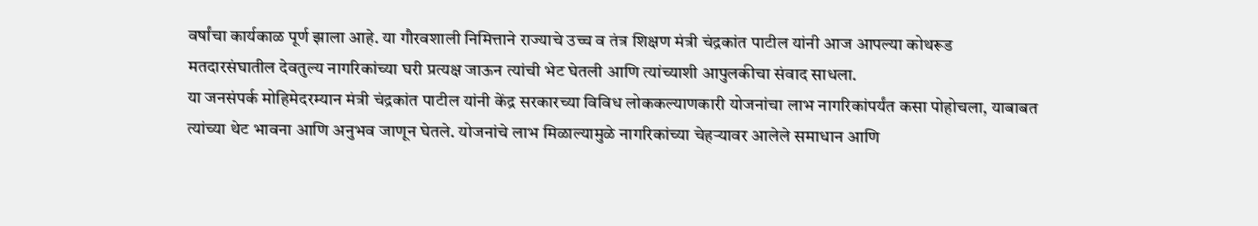वर्षांचा कार्यकाळ पूर्ण झाला आहे. या गौरवशाली निमित्ताने राज्याचे उच्च व तंत्र शिक्षण मंत्री चंद्रकांत पाटील यांनी आज आपल्या कोथरूड मतदारसंघातील देवतुल्य नागरिकांच्या घरी प्रत्यक्ष जाऊन त्यांची भेट घेतली आणि त्यांच्याशी आपुलकीचा संवाद साधला.
या जनसंपर्क मोहिमेदरम्यान मंत्री चंद्रकांत पाटील यांनी केंद्र सरकारच्या विविध लोककल्याणकारी योजनांचा लाभ नागरिकांपर्यंत कसा पोहोचला, याबाबत त्यांच्या थेट भावना आणि अनुभव जाणून घेतले. योजनांचे लाभ मिळाल्यामुळे नागरिकांच्या चेहऱ्यावर आलेले समाधान आणि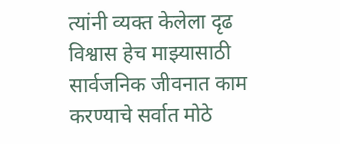त्यांनी व्यक्त केलेला दृढ विश्वास हेच माझ्यासाठी सार्वजनिक जीवनात काम करण्याचे सर्वात मोठे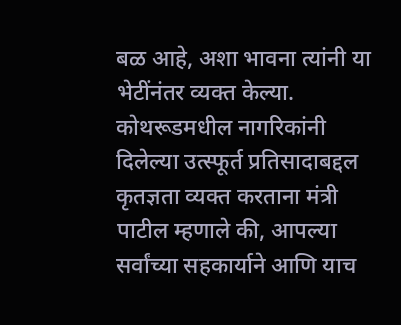बळ आहे, अशा भावना त्यांनी या भेटींनंतर व्यक्त केल्या.
कोथरूडमधील नागरिकांनी दिलेल्या उत्स्फूर्त प्रतिसादाबद्दल कृतज्ञता व्यक्त करताना मंत्री पाटील म्हणाले की, आपल्या सर्वांच्या सहकार्याने आणि याच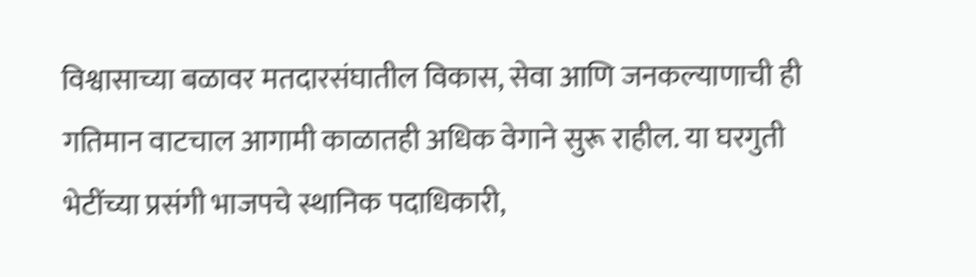विश्वासाच्या बळावर मतदारसंघातील विकास, सेवा आणि जनकल्याणाची ही गतिमान वाटचाल आगामी काळातही अधिक वेगाने सुरू राहील. या घरगुती भेटींच्या प्रसंगी भाजपचे स्थानिक पदाधिकारी,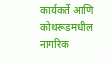कार्यकर्ते आणि कोथरूडमधील नागरिक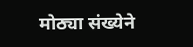मोठ्या संख्येने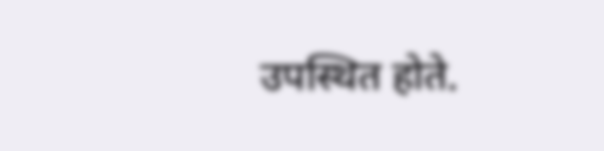उपस्थित होते.